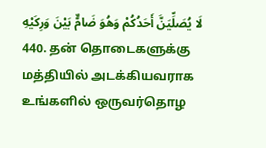لَا يُصَلِّيَنَّ أَحَدُكُمْ وَهُوَ ضَامٌّ بَيْنَ وَرِكَيْهِ
440. தன் தொடைகளுக்கு மத்தியில் அடக்கியவராக உங்களில் ஒருவர்தொழ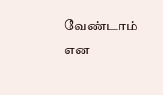வேண்டாம் என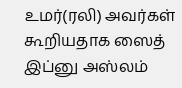உமர்(ரலி) அவர்கள் கூறியதாக ஸைத் இப்னு அஸ்லம்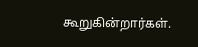கூறுகின்றார்கள்.